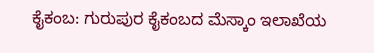ಕೈಕಂಬ: ಗುರುಪುರ ಕೈಕಂಬದ ಮೆಸ್ಕಾಂ ಇಲಾಖೆಯ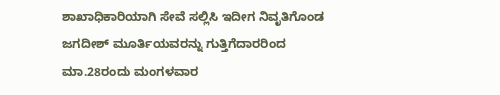ಶಾಖಾಧಿಕಾರಿಯಾಗಿ ಸೇವೆ ಸಲ್ಲಿಸಿ ಇದೀಗ ನಿವೃತಿಗೊಂಡ ಜಗದೀಶ್ ಮೂರ್ತಿಯವರನ್ನು ಗುತ್ತಿಗೆದಾರರಿಂದ ಮಾ.28ರಂದು ಮಂಗಳವಾರ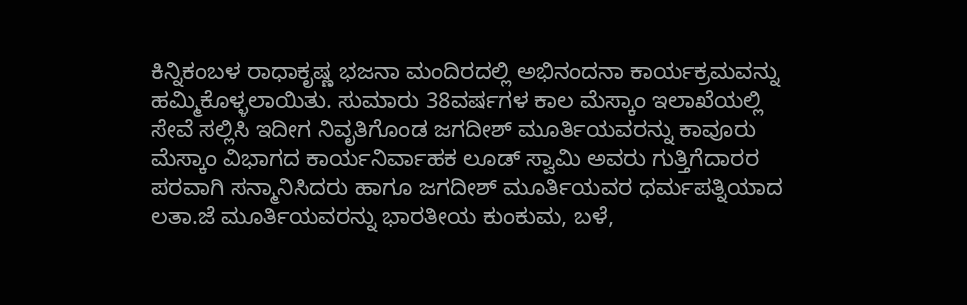ಕಿನ್ನಿಕಂಬಳ ರಾಧಾಕೃಷ್ಣ ಭಜನಾ ಮಂದಿರದಲ್ಲಿ ಅಭಿನಂದನಾ ಕಾರ್ಯಕ್ರಮವನ್ನು ಹಮ್ಮಿಕೊಳ್ಳಲಾಯಿತು. ಸುಮಾರು 38ವರ್ಷಗಳ ಕಾಲ ಮೆಸ್ಕಾಂ ಇಲಾಖೆಯಲ್ಲಿ ಸೇವೆ ಸಲ್ಲಿಸಿ ಇದೀಗ ನಿವೃತಿಗೊಂಡ ಜಗದೀಶ್ ಮೂರ್ತಿಯವರನ್ನು ಕಾವೂರು ಮೆಸ್ಕಾಂ ವಿಭಾಗದ ಕಾರ್ಯನಿರ್ವಾಹಕ ಲೂಡ್ ಸ್ವಾಮಿ ಅವರು ಗುತ್ತಿಗೆದಾರರ ಪರವಾಗಿ ಸನ್ಮಾನಿಸಿದರು ಹಾಗೂ ಜಗದೀಶ್ ಮೂರ್ತಿಯವರ ಧರ್ಮಪತ್ನಿಯಾದ ಲತಾ.ಜೆ ಮೂರ್ತಿಯವರನ್ನು ಭಾರತೀಯ ಕುಂಕುಮ, ಬಳೆ,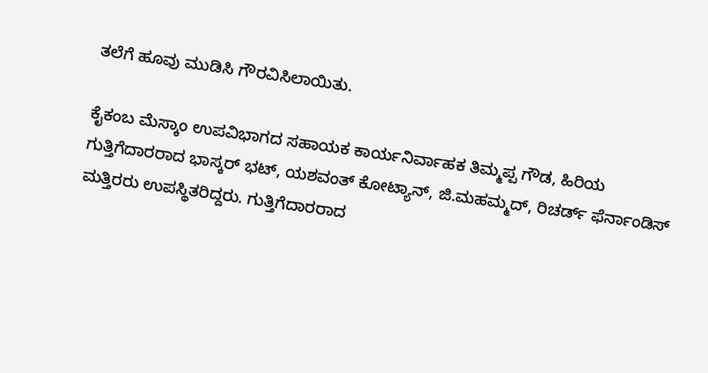ತಲೆಗೆ ಹೂವು ಮುಡಿಸಿ ಗೌರವಿಸಿಲಾಯಿತು.

ಕೈಕಂಬ ಮೆಸ್ಕಾಂ ಉಪವಿಭಾಗದ ಸಹಾಯಕ ಕಾರ್ಯನಿರ್ವಾಹಕ ತಿಮ್ಮಪ್ಪ ಗೌಡ, ಹಿರಿಯ ಗುತ್ತಿಗೆದಾರರಾದ ಭಾಸ್ಕರ್ ಭಟ್, ಯಶವಂತ್ ಕೋಟ್ಯಾನ್, ಜಿ.ಮಹಮ್ಮದ್, ರಿಚರ್ಡ್ ಫೆರ್ನಾಂಡಿಸ್ ಮತ್ತಿರರು ಉಪಸ್ಥಿತರಿದ್ದರು. ಗುತ್ತಿಗೆದಾರರಾದ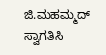ಜಿ.ಮಹಮ್ಮದ್ ಸ್ವಾಗತಿಸಿ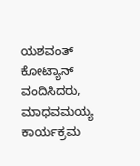ಯಶವಂತ್ ಕೋಟ್ಯಾನ್ ವಂದಿಸಿದರು, ಮಾಧವಮಯ್ಯ ಕಾರ್ಯಕ್ರಮ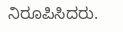ನಿರೂಪಿಸಿದರು.